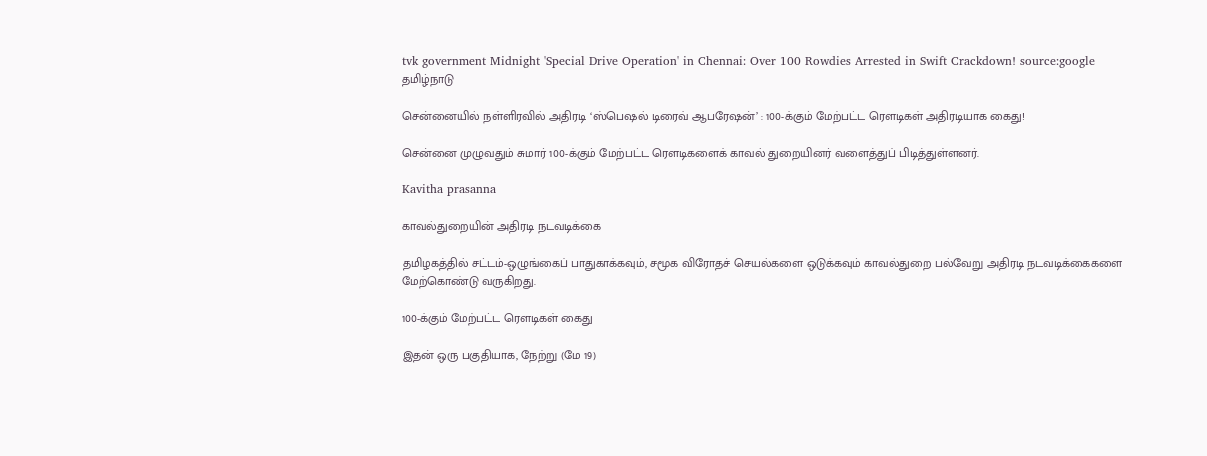tvk government Midnight 'Special Drive Operation' in Chennai: Over 100 Rowdies Arrested in Swift Crackdown! source:google
தமிழ்நாடு

சென்னையில் நள்ளிரவில் அதிரடி ‘ஸ்பெஷல் டிரைவ் ஆபரேஷன்’ : 100-க்கும் மேற்பட்ட ரௌடிகள் அதிரடியாக கைது!

சென்னை முழுவதும் சுமார் 100-க்கும் மேற்பட்ட ரௌடிகளைக் காவல் துறையினர் வளைத்துப் பிடித்துள்ளனர்.

Kavitha prasanna

காவல்துறையின் அதிரடி நடவடிக்கை

தமிழகத்தில் சட்டம்-ஒழுங்கைப் பாதுகாக்கவும், சமூக விரோதச் செயல்களை ஒடுக்கவும் காவல்துறை பல்வேறு அதிரடி நடவடிக்கைகளை மேற்கொண்டு வருகிறது.

100-க்கும் மேற்பட்ட ரௌடிகள் கைது

இதன் ஒரு பகுதியாக, நேற்று (மே 19)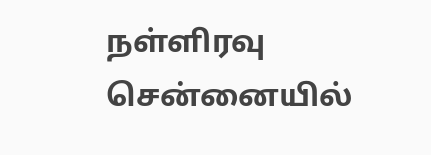நள்ளிரவு சென்னையில்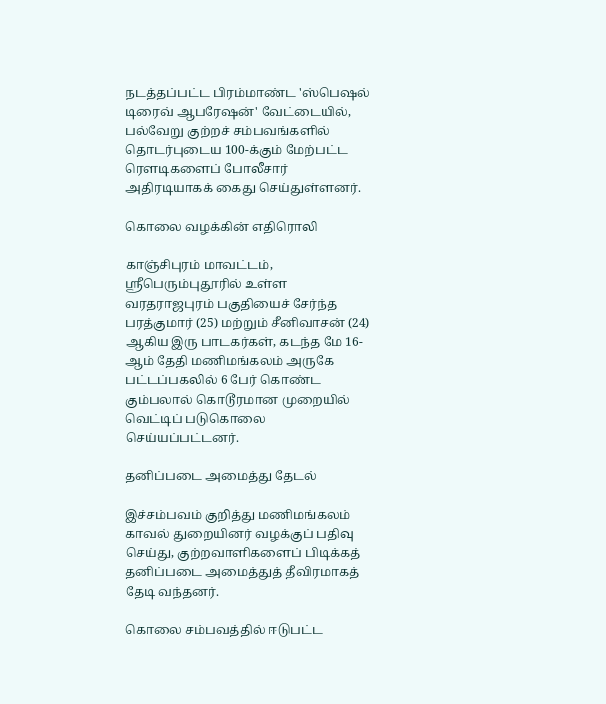நடத்தப்பட்ட பிரம்மாண்ட 'ஸ்பெஷல் டிரைவ் ஆபரேஷன்' வேட்டையில், பல்வேறு குற்றச் சம்பவங்களில் தொடர்புடைய 100-க்கும் மேற்பட்ட ரௌடிகளைப் போலீசார் அதிரடியாகக் கைது செய்துள்ளனர்.

கொலை வழக்கின் எதிரொலி

காஞ்சிபுரம் மாவட்டம், ஸ்ரீபெரும்புதூரில் உள்ள வரதராஜபுரம் பகுதியைச் சேர்ந்த பரத்குமார் (25) மற்றும் சீனிவாசன் (24) ஆகிய இரு பாடகர்கள், கடந்த மே 16-ஆம் தேதி மணிமங்கலம் அருகே பட்டப்பகலில் 6 பேர் கொண்ட கும்பலால் கொடூரமான முறையில் வெட்டிப் படுகொலை செய்யப்பட்டனர்.

தனிப்படை அமைத்து தேடல்

இச்சம்பவம் குறித்து மணிமங்கலம் காவல் துறையினர் வழக்குப் பதிவு செய்து, குற்றவாளிகளைப் பிடிக்கத் தனிப்படை அமைத்துத் தீவிரமாகத் தேடி வந்தனர்.

கொலை சம்பவத்தில் ஈடுபட்ட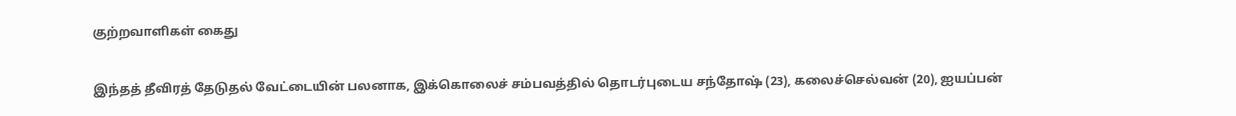குற்றவாளிகள் கைது

இந்தத் தீவிரத் தேடுதல் வேட்டையின் பலனாக, இக்கொலைச் சம்பவத்தில் தொடர்புடைய சந்தோஷ் (23), கலைச்செல்வன் (20), ஐயப்பன்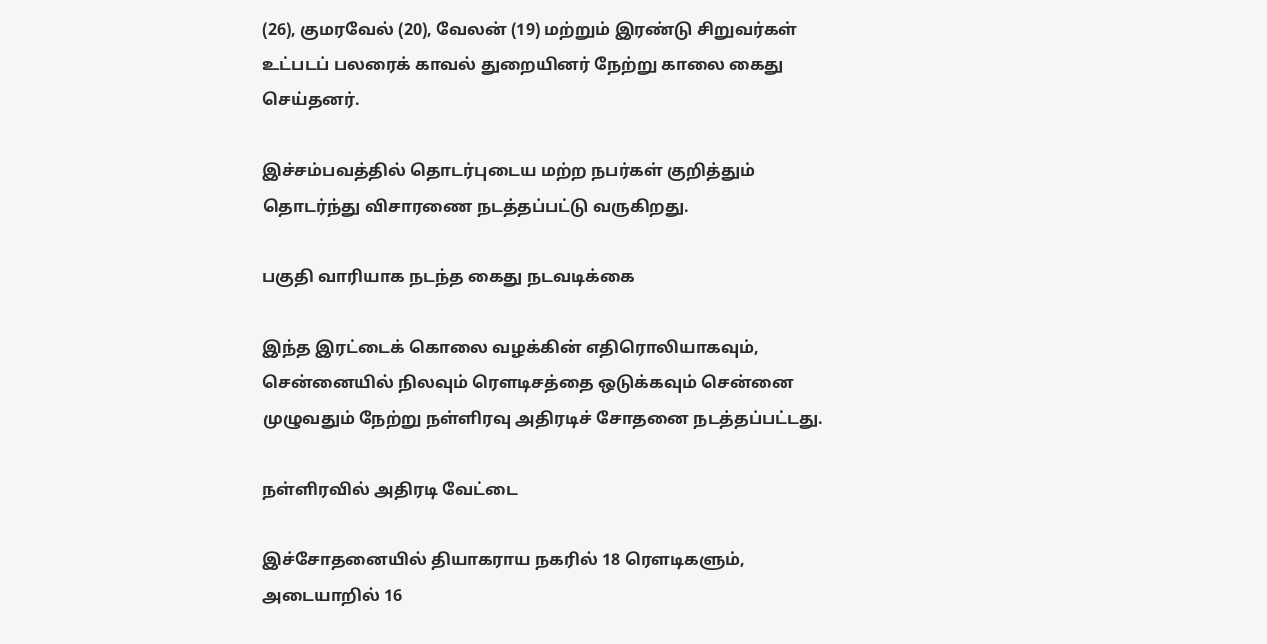(26), குமரவேல் (20), வேலன் (19) மற்றும் இரண்டு சிறுவர்கள் உட்படப் பலரைக் காவல் துறையினர் நேற்று காலை கைது செய்தனர்.

இச்சம்பவத்தில் தொடர்புடைய மற்ற நபர்கள் குறித்தும் தொடர்ந்து விசாரணை நடத்தப்பட்டு வருகிறது.

பகுதி வாரியாக நடந்த கைது நடவடிக்கை

இந்த இரட்டைக் கொலை வழக்கின் எதிரொலியாகவும், சென்னையில் நிலவும் ரௌடிசத்தை ஒடுக்கவும் சென்னை முழுவதும் நேற்று நள்ளிரவு அதிரடிச் சோதனை நடத்தப்பட்டது.

நள்ளிரவில் அதிரடி வேட்டை

இச்சோதனையில் தியாகராய நகரில் 18 ரௌடிகளும், அடையாறில் 16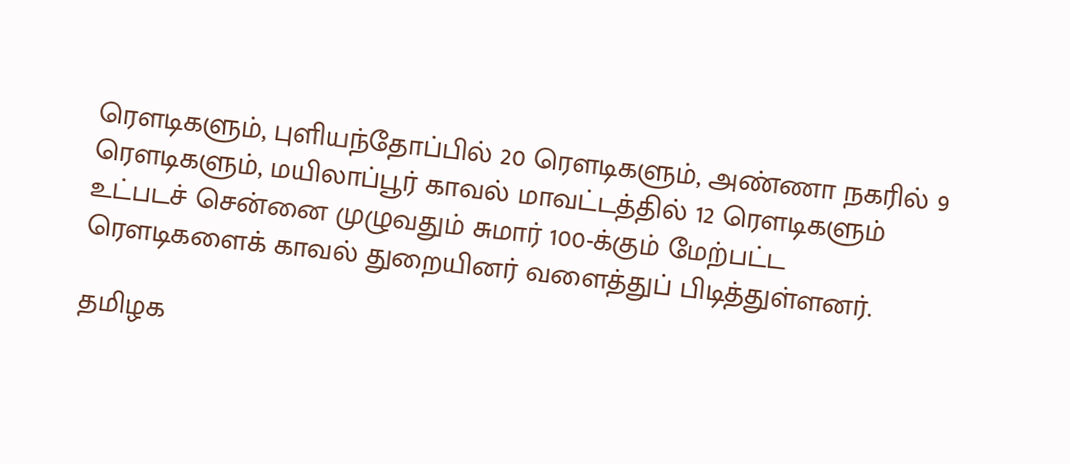ரௌடிகளும், புளியந்தோப்பில் 20 ரௌடிகளும், அண்ணா நகரில் 9 ரௌடிகளும், மயிலாப்பூர் காவல் மாவட்டத்தில் 12 ரௌடிகளும் உட்படச் சென்னை முழுவதும் சுமார் 100-க்கும் மேற்பட்ட ரௌடிகளைக் காவல் துறையினர் வளைத்துப் பிடித்துள்ளனர்.

தமிழக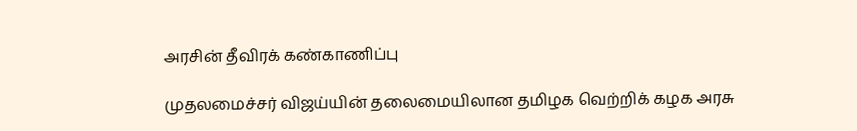அரசின் தீவிரக் கண்காணிப்பு

முதலமைச்சர் விஜய்யின் தலைமையிலான தமிழக வெற்றிக் கழக அரசு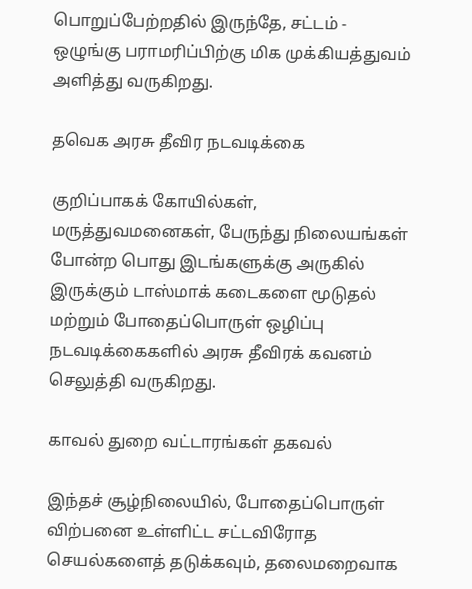பொறுப்பேற்றதில் இருந்தே, சட்டம் - ஒழுங்கு பராமரிப்பிற்கு மிக முக்கியத்துவம் அளித்து வருகிறது.

தவெக அரசு தீவிர நடவடிக்கை

குறிப்பாகக் கோயில்கள், மருத்துவமனைகள், பேருந்து நிலையங்கள் போன்ற பொது இடங்களுக்கு அருகில் இருக்கும் டாஸ்மாக் கடைகளை மூடுதல் மற்றும் போதைப்பொருள் ஒழிப்பு நடவடிக்கைகளில் அரசு தீவிரக் கவனம் செலுத்தி வருகிறது.

காவல் துறை வட்டாரங்கள் தகவல்

இந்தச் சூழ்நிலையில், போதைப்பொருள் விற்பனை உள்ளிட்ட சட்டவிரோத செயல்களைத் தடுக்கவும், தலைமறைவாக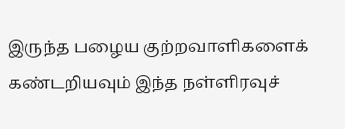இருந்த பழைய குற்றவாளிகளைக் கண்டறியவும் இந்த நள்ளிரவுச்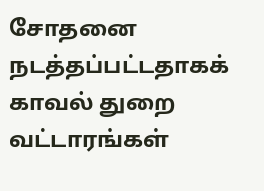சோதனை நடத்தப்பட்டதாகக் காவல் துறை வட்டாரங்கள்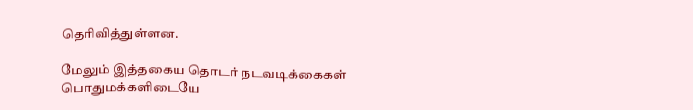தெரிவித்துள்ளன.

மேலும் இத்தகைய தொடர் நடவடிக்கைகள் பொதுமக்களிடையே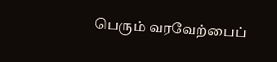பெரும் வரவேற்பைப்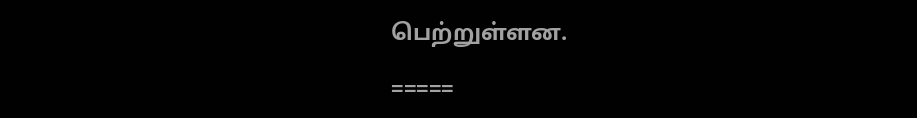பெற்றுள்ளன.

=====